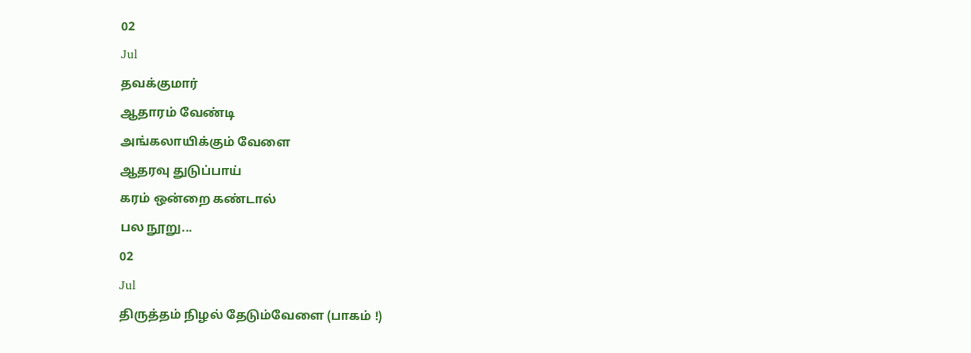02
Jul
தவக்குமார்
ஆதாரம் வேண்டி
அங்கலாயிக்கும் வேளை
ஆதரவு துடுப்பாய்
கரம் ஒன்றை கண்டால்
பல நூறு...
02
Jul
திருத்தம் நிழல் தேடும்வேளை (பாகம் !)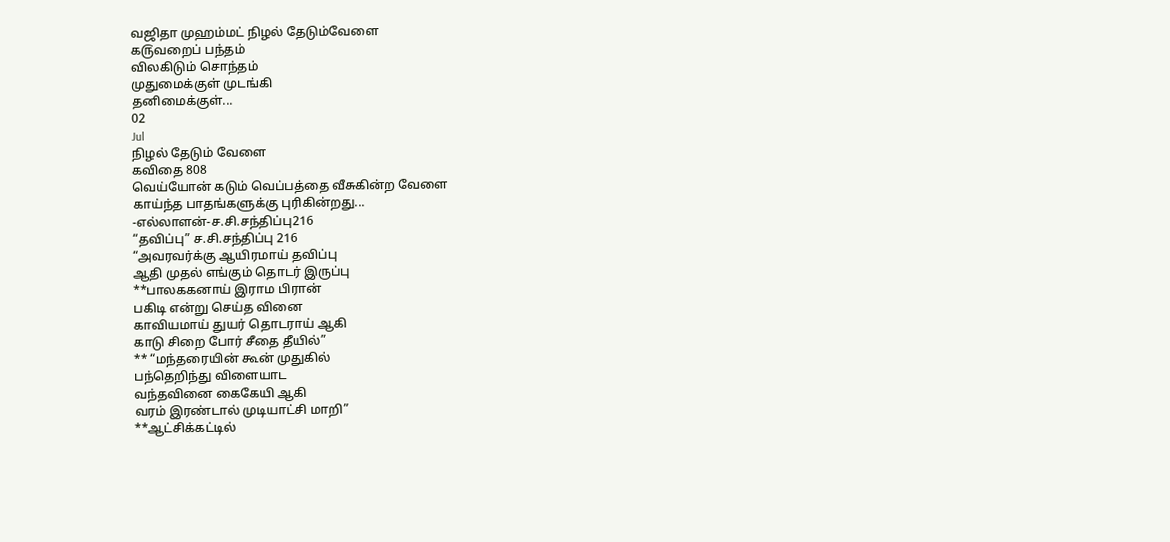வஜிதா முஹம்மட் நிழல் தேடும்வேளை
க௫வறைப் பந்தம்
விலகிடும் சொந்தம்
முதுமைக்குள் முடங்கி
தனிமைக்குள்...
02
Jul
நிழல் தேடும் வேளை
கவிதை 808
வெய்யோன் கடும் வெப்பத்தை வீசுகின்ற வேளை
காய்ந்த பாதங்களுக்கு புரிகின்றது...
-எல்லாளன்-ச.சி.சந்திப்பு216
“தவிப்பு” ச.சி.சந்திப்பு 216
“அவரவர்க்கு ஆயிரமாய் தவிப்பு
ஆதி முதல் எங்கும் தொடர் இருப்பு
**பாலககனாய் இராம பிரான்
பகிடி என்று செய்த வினை
காவியமாய் துயர் தொடராய் ஆகி
காடு சிறை போர் சீதை தீயில்”
** “மந்தரையின் கூன் முதுகில்
பந்தெறிந்து விளையாட
வந்தவினை கைகேயி ஆகி
வரம் இரண்டால் முடியாட்சி மாறி”
**ஆட்சிக்கட்டில்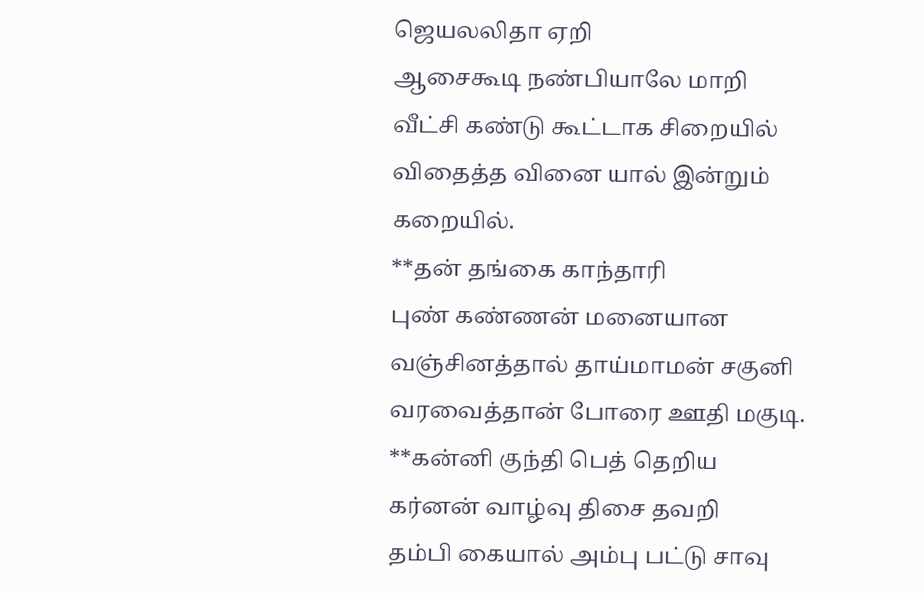ஜெயலலிதா ஏறி
ஆசைகூடி நண்பியாலே மாறி
வீட்சி கண்டு கூட்டாக சிறையில்
விதைத்த வினை யால் இன்றும் கறையில்.
**தன் தங்கை காந்தாரி
புண் கண்ணன் மனையான
வஞ்சினத்தால் தாய்மாமன் சகுனி
வரவைத்தான் போரை ஊதி மகுடி.
**கன்னி குந்தி பெத் தெறிய
கர்னன் வாழ்வு திசை தவறி
தம்பி கையால் அம்பு பட்டு சாவு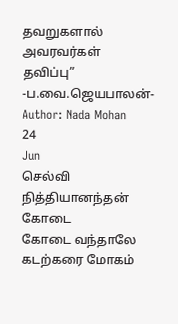தவறுகளால் அவரவர்கள் தவிப்பு”
-ப.வை.ஜெயபாலன்-
Author: Nada Mohan
24
Jun
செல்வி நித்தியானந்தன் கோடை
கோடை வந்தாலே
கடற்கரை மோகம்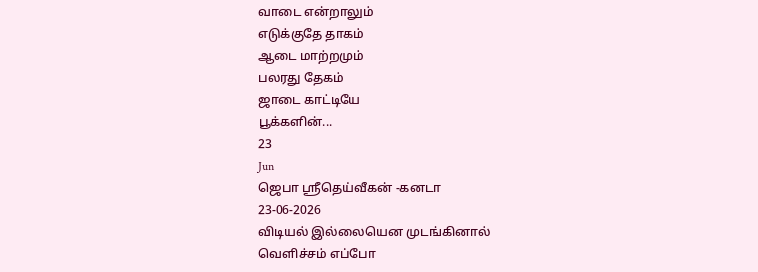வாடை என்றாலும்
எடுக்குதே தாகம்
ஆடை மாற்றமும்
பலரது தேகம்
ஜாடை காட்டியே
பூக்களின்...
23
Jun
ஜெபா ஸ்ரீதெய்வீகன் -கனடா
23-06-2026
விடியல் இல்லையென முடங்கினால்
வெளிச்சம் எப்போ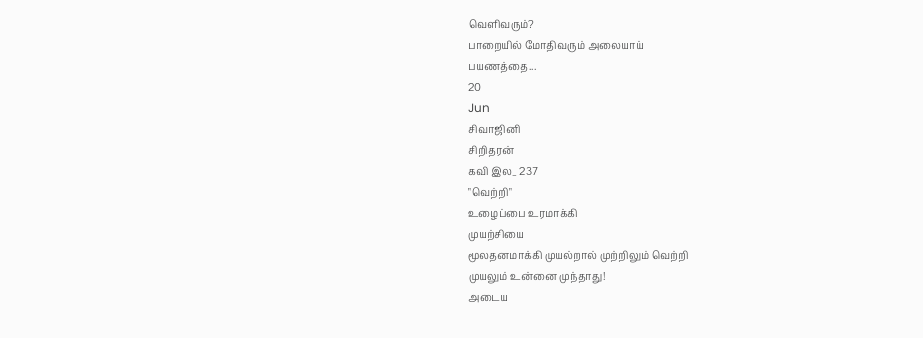வெளிவரும்?
பாறையில் மோதிவரும் அலையாய்
பயணத்தை...
20
Jun
சிவாஜினி
சிறிதரன்
கவி இல_ 237
"வெற்றி"
உழைப்பை உரமாக்கி
முயற்சியை
மூலதனமாக்கி முயல்றால் முற்றிலும் வெற்றி
முயலும் உன்னை முந்தாது!
அடைய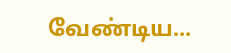வேண்டிய...